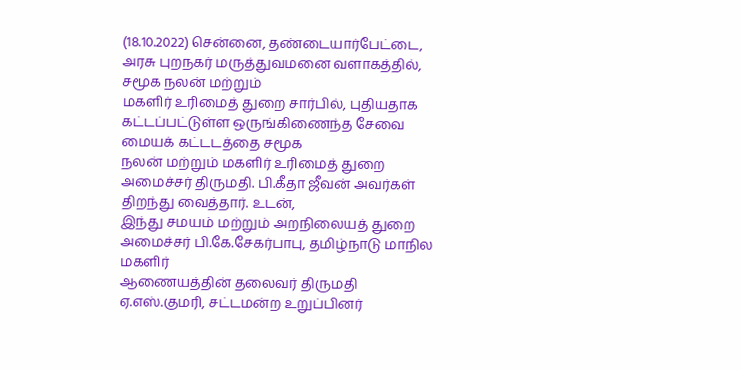(18.10.2022) சென்னை, தண்டையார்பேட்டை, அரசு புறநகர் மருத்துவமனை வளாகத்தில், சமூக நலன் மற்றும்
மகளிர் உரிமைத் துறை சார்பில், புதியதாக கட்டப்பட்டுள்ள ஒருங்கிணைந்த சேவை மையக் கட்டடத்தை சமூக
நலன் மற்றும் மகளிர் உரிமைத் துறை அமைச்சர் திருமதி. பி.கீதா ஜீவன் அவர்கள் திறந்து வைத்தார். உடன்,
இந்து சமயம் மற்றும் அறநிலையத் துறை அமைச்சர் பி.கே.சேகர்பாபு, தமிழ்நாடு மாநில மகளிர்
ஆணையத்தின் தலைவர் திருமதி ஏ.எஸ்.குமரி, சட்டமன்ற உறுப்பினர்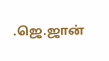.ஜெ.ஜான்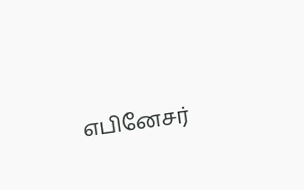எபினேசர்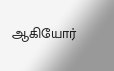ஆகியோர்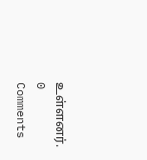உள்ளனர்.
0 Comments